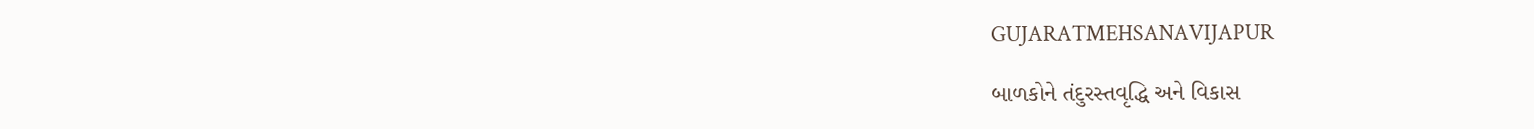GUJARATMEHSANAVIJAPUR

બાળકોને તંદુરસ્તવૃદ્ધિ અને વિકાસ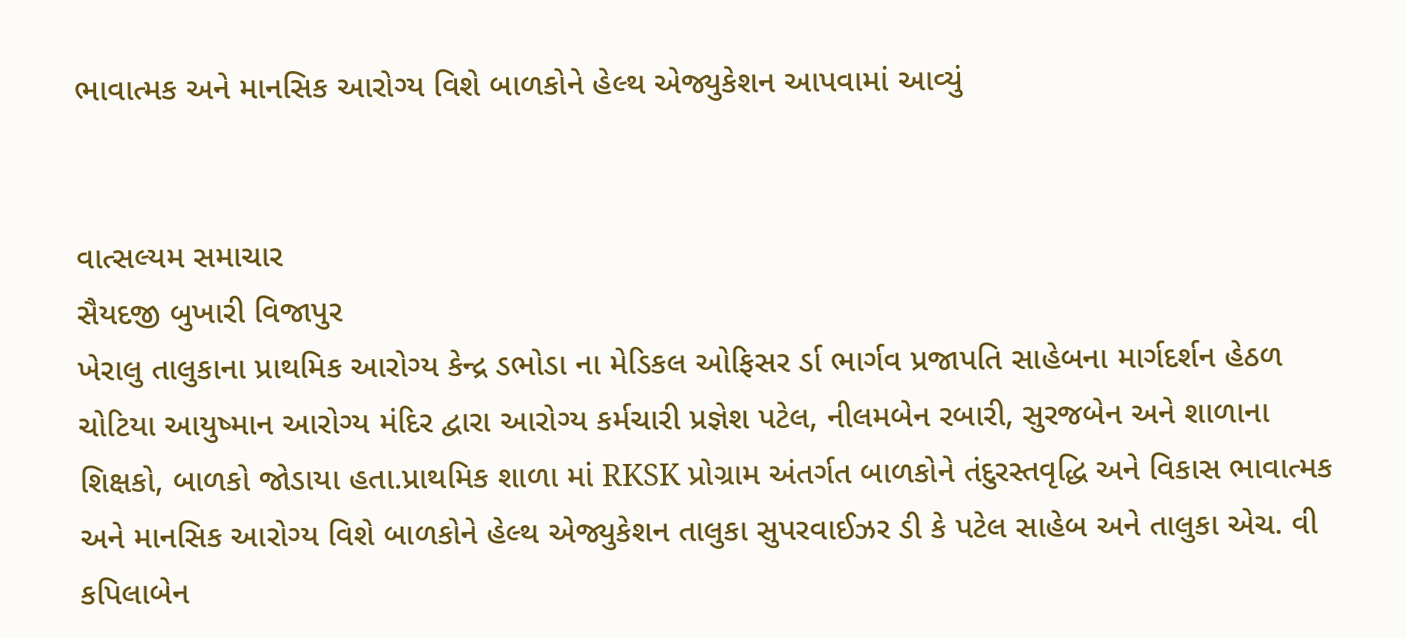ભાવાત્મક અને માનસિક આરોગ્ય વિશે બાળકોને હેલ્થ એજ્યુકેશન આપવામાં આવ્યું


વાત્સલ્યમ સમાચાર
સૈયદજી બુખારી વિજાપુર
ખેરાલુ તાલુકાના પ્રાથમિક આરોગ્ય કેન્દ્ર ડભોડા ના મેડિકલ ઓફિસર ર્ડા ભાર્ગવ પ્રજાપતિ સાહેબના માર્ગદર્શન હેઠળ ચોટિયા આયુષ્માન આરોગ્ય મંદિર દ્વારા આરોગ્ય કર્મચારી પ્રજ્ઞેશ પટેલ, નીલમબેન રબારી, સુરજબેન અને શાળાના શિક્ષકો, બાળકો જોડાયા હતા.પ્રાથમિક શાળા માં RKSK પ્રોગ્રામ અંતર્ગત બાળકોને તંદુરસ્તવૃદ્ધિ અને વિકાસ ભાવાત્મક અને માનસિક આરોગ્ય વિશે બાળકોને હેલ્થ એજ્યુકેશન તાલુકા સુપરવાઈઝર ડી કે પટેલ સાહેબ અને તાલુકા એચ. વી કપિલાબેન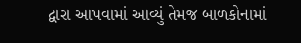દ્વારા આપવામાં આવ્યું તેમજ બાળકોનામાં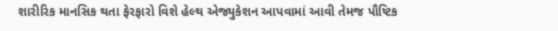શારીરિક માનસિક થતા ફેરફારો વિશે હેલ્થ એજ્યુકેશન આપવામાં આવી તેમજ પૌષ્ટિક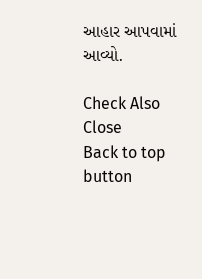આહાર આપવામાં આવ્યો.

Check Also
Close
Back to top button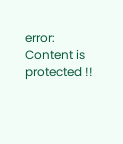error: Content is protected !!